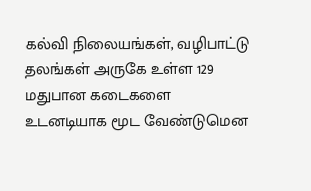கல்வி நிலையங்கள், வழிபாட்டு தலங்கள் அருகே உள்ள 129 மதுபான கடைகளை உடனடியாக மூட வேண்டுமென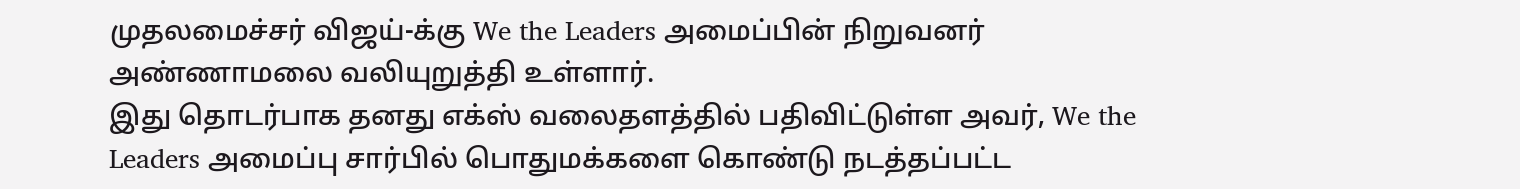முதலமைச்சர் விஜய்-க்கு We the Leaders அமைப்பின் நிறுவனர் அண்ணாமலை வலியுறுத்தி உள்ளார்.
இது தொடர்பாக தனது எக்ஸ் வலைதளத்தில் பதிவிட்டுள்ள அவர், We the Leaders அமைப்பு சார்பில் பொதுமக்களை கொண்டு நடத்தப்பட்ட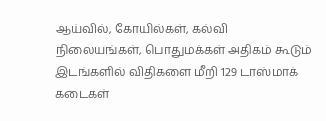ஆய்வில், கோயில்கள், கல்வி நிலையங்கள், பொதுமக்கள் அதிகம் கூடும் இடங்களில் விதிகளை மீறி 129 டாஸ்மாக் கடைகள்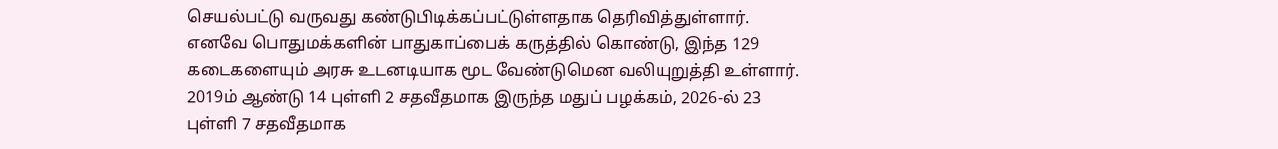செயல்பட்டு வருவது கண்டுபிடிக்கப்பட்டுள்ளதாக தெரிவித்துள்ளார்.
எனவே பொதுமக்களின் பாதுகாப்பைக் கருத்தில் கொண்டு, இந்த 129 கடைகளையும் அரசு உடனடியாக மூட வேண்டுமென வலியுறுத்தி உள்ளார்.
2019ம் ஆண்டு 14 புள்ளி 2 சதவீதமாக இருந்த மதுப் பழக்கம், 2026-ல் 23 புள்ளி 7 சதவீதமாக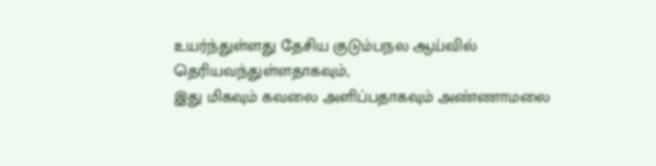உயர்ந்துள்ளது தேசிய குடும்பநல ஆய்வில் தெரியவந்துள்ளதாகவும்,
இது மிகவும் கவலை அளிப்பதாகவும் அண்ணாமலை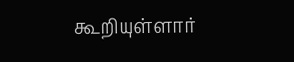கூறியுள்ளார்